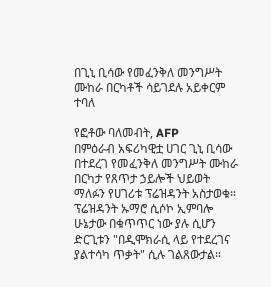በጊኒ ቢሳው የመፈንቅለ መንግሥት ሙከራ በርካቶች ሳይገደሉ አይቀርም ተባለ

የፎቶው ባለመብት, AFP
በምዕራብ አፍሪካዊቷ ሀገር ጊኒ ቢሳው በተደረገ የመፈንቅለ መንግሥት ሙከራ በርካታ የጸጥታ ኃይሎች ህይወት ማለፉን የሀገሪቱ ፕሬዝዳንት አስታወቁ።
ፕሬዝዳንት ኡማሮ ሲሶኮ ኢምባሎ ሁኔታው በቁጥጥር ነው ያሉ ሲሆን ድርጊቱን "በዲሞክራሲ ላይ የተደረገና ያልተሳካ ጥቃት" ሲሉ ገልጸውታል።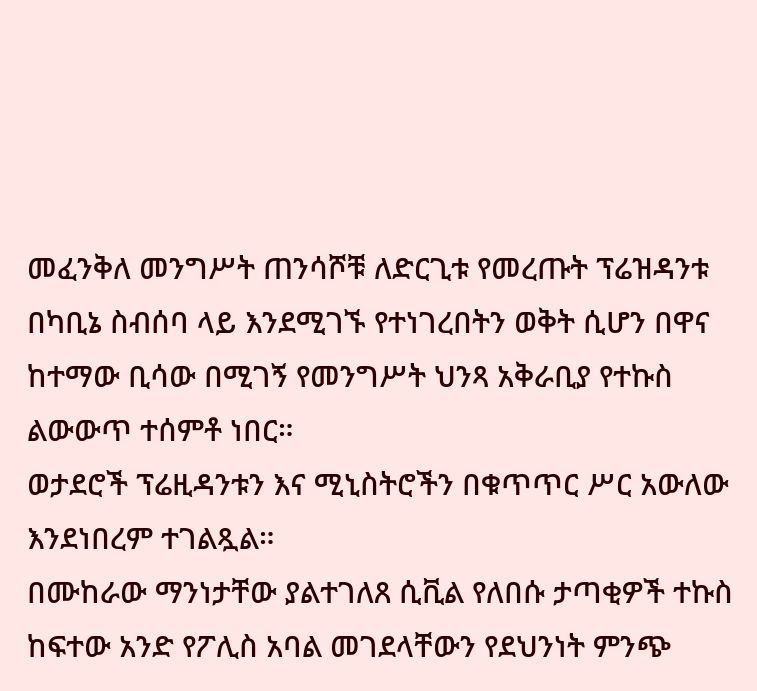መፈንቅለ መንግሥት ጠንሳሾቹ ለድርጊቱ የመረጡት ፕሬዝዳንቱ በካቢኔ ስብሰባ ላይ እንደሚገኙ የተነገረበትን ወቅት ሲሆን በዋና ከተማው ቢሳው በሚገኝ የመንግሥት ህንጻ አቅራቢያ የተኩስ ልውውጥ ተሰምቶ ነበር።
ወታደሮች ፕሬዚዳንቱን እና ሚኒስትሮችን በቁጥጥር ሥር አውለው እንደነበረም ተገልጿል።
በሙከራው ማንነታቸው ያልተገለጸ ሲቪል የለበሱ ታጣቂዎች ተኩስ ከፍተው አንድ የፖሊስ አባል መገደላቸውን የደህንነት ምንጭ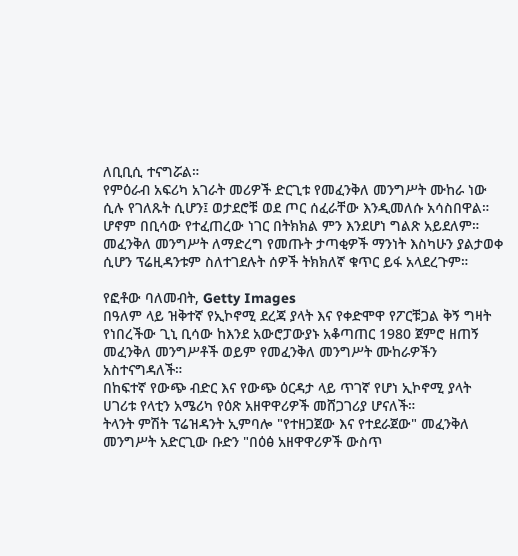ለቢቢሲ ተናግሯል።
የምዕራብ አፍሪካ አገራት መሪዎች ድርጊቱ የመፈንቅለ መንግሥት ሙከራ ነው ሲሉ የገለጹት ሲሆን፤ ወታደሮቹ ወደ ጦር ሰፈራቸው እንዲመለሱ አሳስበዋል።
ሆኖም በቢሳው የተፈጠረው ነገር በትክክል ምን እንደሆነ ግልጽ አይደለም። መፈንቅለ መንግሥት ለማድረግ የመጡት ታጣቂዎች ማንነት እስካሁን ያልታወቀ ሲሆን ፕሬዚዳንቱም ስለተገደሉት ሰዎች ትክክለኛ ቁጥር ይፋ አላደረጉም።

የፎቶው ባለመብት, Getty Images
በዓለም ላይ ዝቅተኛ የኢኮኖሚ ደረጃ ያላት እና የቀድሞዋ የፖርቹጋል ቅኝ ግዛት የነበረችው ጊኒ ቢሳው ከእንደ አውሮፓውያኑ አቆጣጠር 1980 ጀምሮ ዘጠኝ መፈንቅለ መንግሥቶች ወይም የመፈንቅለ መንግሥት ሙከራዎችን አስተናግዳለች።
በከፍተኛ የውጭ ብድር እና የውጭ ዕርዳታ ላይ ጥገኛ የሆነ ኢኮኖሚ ያላት ሀገሪቱ የላቲን አሜሪካ የዕጽ አዘዋዋሪዎች መሸጋገሪያ ሆናለች።
ትላንት ምሽት ፕሬዝዳንት ኢምባሎ "የተዘጋጀው እና የተደራጀው" መፈንቅለ መንግሥት አድርጊው ቡድን "በዕፅ አዘዋዋሪዎች ውስጥ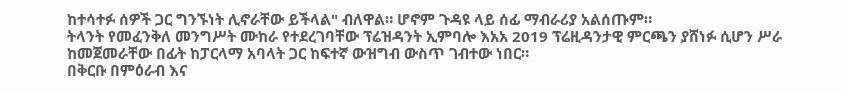ከተሳተፉ ሰዎች ጋር ግንኙነት ሊኖራቸው ይችላል" ብለዋል። ሆኖም ጉዳዩ ላይ ሰፊ ማብራሪያ አልሰጡም።
ትላንት የመፈንቅለ መንግሥት ሙከራ የተደረገባቸው ፕሬዝዳንት ኢምባሎ እአአ 2019 ፕሬዚዳንታዊ ምርጫን ያሸነፉ ሲሆን ሥራ ከመጀመራቸው በፊት ከፓርላማ አባላት ጋር ከፍተኛ ውዝግብ ውስጥ ገብተው ነበር።
በቅርቡ በምዕራብ እና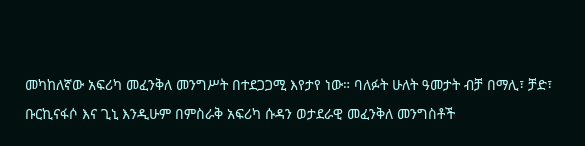መካከለኛው አፍሪካ መፈንቅለ መንግሥት በተደጋጋሚ እየታየ ነው። ባለፉት ሁለት ዓመታት ብቻ በማሊ፣ ቻድ፣ ቡርኪናፋሶ እና ጊኒ እንዲሁም በምስራቅ አፍሪካ ሱዳን ወታደራዊ መፈንቅለ መንግስቶች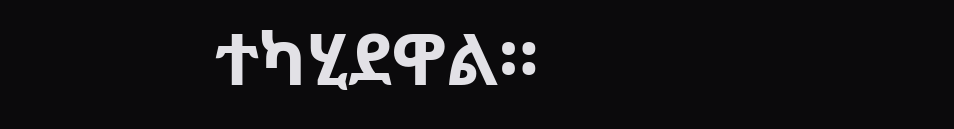ተካሂደዋል።